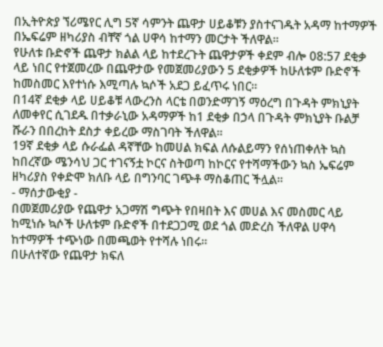በኢትዮጵያ ኘሪሜየር ሊግ 5ኛ ሳምንት ጨዋታ ሀይቆቹን ያስተናገዱት አዳማ ከተማዎች በኤፍሬም ዘካሪያስ ብቸኛ ጎል ሀዋሳ ከተማን መርታት ችለዋል፡፡
የሁለቱ ቡድኖች ጨዋታ ክልል ላይ ከተደረጉት ጨዋታዎች ቀደም ብሎ 08:57 ደቂቃ ላይ ነበር የተጀመረው በጨዋታው የመጀመሪያውን 5 ደቂቃዎች ከሁለቱም ቡድኖች ከመስመር እየተነሱ እሚጣሉ ኳሶች አደጋ ይፈጥሩ ነበር፡፡
በ14ኛ ደቂቃ ላይ ሀይቆቹ ላውረንስ ላርቴ በወንድማገኝ ማዕረግ በጉዳት ምክኒያት ለመቀየር ሲገደዱ በተቃራኒው አዳማዎች ከ1 ደቂቃ በኃላ በጉዳት ምክኒያት ቡልቻ ሹራን በበረከት ደስታ ቀይረው ማስገባት ችለዋል፡፡
19ኛ ደቂቃ ላይ ሱራፌል ዳኛቸው ከመሀል ክፍል ለሱልይማን የሰነጠቀለት ኳስ ከበረኛው ሜንሳህ ጋር ተገናኝቷ ኮርና ስትወጣ ከኮርና የተሻማችውን ኳስ ኤፍሬም ዘካሪያስ የቀድሞ ክለቡ ላይ በግንባር ገጭቶ ማስቆጠር ችሏል፡፡
- ማሰታውቂያ -
በመጀመሪያው የጨዋታ አጋማሽ ግጭት የበዛበት እና መሀል እና መስመር ላይ ከሚነሱ ኳሶች ሁለቱም ቡድኖች በተደጋጋሚ ወደ ጎል መድረስ ችለዋል ሀዋሳ ከተማዎች ተጭነው በመጫወት የተሻሉ ነበሩ፡፡
በሁለተኛው የጨዋታ ክፍለ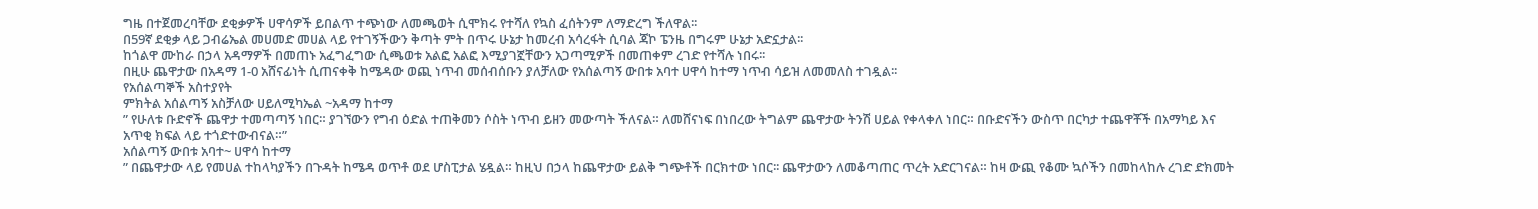ግዜ በተጀመረባቸው ደቂቃዎች ሀዋሳዎች ይበልጥ ተጭነው ለመጫወት ሲሞክሩ የተሻለ የኳስ ፈሰትንም ለማድረግ ችለዋል፡፡
በ59ኛ ደቂቃ ላይ ጋብሬኤል መሀመድ መሀል ላይ የተገኝችውን ቅጣት ምት በጥሩ ሁኔታ ከመረብ አሳረፋት ሲባል ጃኮ ፔንዜ በግሩም ሁኔታ አድኗታል፡፡
ከጎልዋ ሙከራ በኃላ አዳማዎች በመጠኑ አፈግፈግው ሲጫወቱ አልፎ አልፎ እሚያገኟቸውን አጋጣሚዎች በመጠቀም ረገድ የተሻሉ ነበሩ፡፡
በዚሁ ጨዋታው በአዳማ 1-0 አሸናፊነት ሲጠናቀቅ ከሜዳው ወጪ ነጥብ መሰብሰቡን ያለቻለው የአሰልጣኝ ውበቱ አባተ ሀዋሳ ከተማ ነጥብ ሳይዝ ለመመለስ ተገዷል፡፡
የአሰልጣኞች አስተያየት
ምክትል አሰልጣኝ አስቻለው ሀይለሚካኤል ~አዳማ ከተማ
” የሁለቱ ቡድኖች ጨዋታ ተመጣጣኝ ነበር። ያገኘውን የግብ ዕድል ተጠቅመን ሶስት ነጥብ ይዘን መውጣት ችለናል። ለመሸናነፍ በነበረው ትግልም ጨዋታው ትንሽ ሀይል የቀላቀለ ነበር። በቡድናችን ውስጥ በርካታ ተጨዋቾች በአማካይ እና አጥቂ ክፍል ላይ ተጎድተውብናል።”
አሰልጣኝ ውበቱ አባተ~ ሀዋሳ ከተማ
” በጨዋታው ላይ የመሀል ተከላካያችን በጉዳት ከሜዳ ወጥቶ ወደ ሆስፒታል ሄዷል። ከዚህ በኃላ ከጨዋታው ይልቅ ግጭቶች በርክተው ነበር፡፡ ጨዋታውን ለመቆጣጠር ጥረት አድርገናል። ከዛ ውጪ የቆሙ ኳሶችን በመከላከሉ ረገድ ድክመት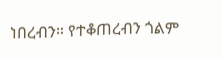ነበረብን። የተቆጠረብን ጎልም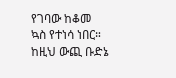የገባው ከቆመ ኳስ የተነሳ ነበር። ከዚህ ውጪ ቡድኔ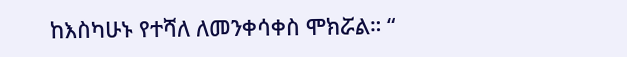ከእስካሁኑ የተሻለ ለመንቀሳቀስ ሞክሯል። “